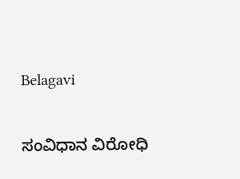Belagavi

ಸಂವಿಧಾನ ವಿರೋಧಿ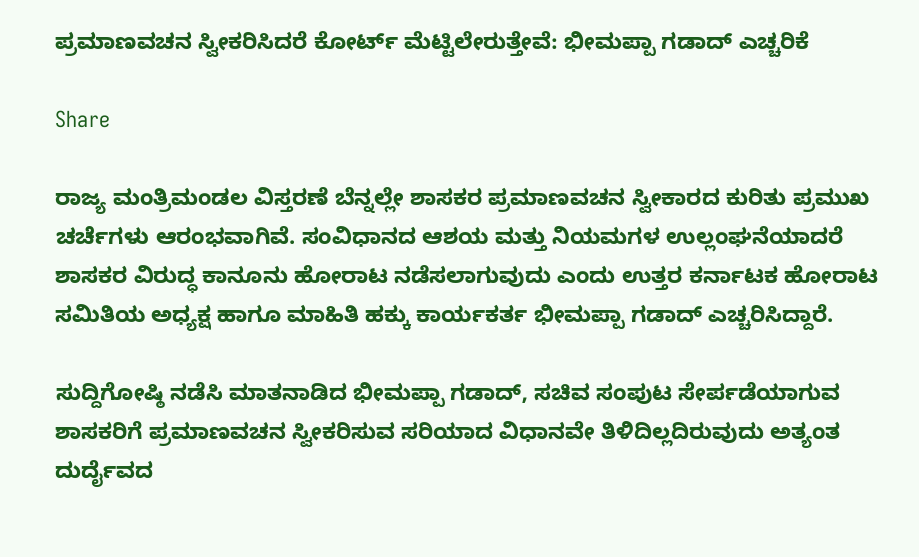ಪ್ರಮಾಣವಚನ ಸ್ವೀಕರಿಸಿದರೆ ಕೋರ್ಟ್‌ ಮೆಟ್ಟಿಲೇರುತ್ತೇವೆ: ಭೀಮಪ್ಪಾ ಗಡಾದ್ ಎಚ್ಚರಿಕೆ

Share

ರಾಜ್ಯ ಮಂತ್ರಿಮಂಡಲ ವಿಸ್ತರಣೆ ಬೆನ್ನಲ್ಲೇ ಶಾಸಕರ ಪ್ರಮಾಣವಚನ ಸ್ವೀಕಾರದ ಕುರಿತು ಪ್ರಮುಖ ಚರ್ಚೆಗಳು ಆರಂಭವಾಗಿವೆ. ಸಂವಿಧಾನದ ಆಶಯ ಮತ್ತು ನಿಯಮಗಳ ಉಲ್ಲಂಘನೆಯಾದರೆ ಶಾಸಕರ ವಿರುದ್ಧ ಕಾನೂನು ಹೋರಾಟ ನಡೆಸಲಾಗುವುದು ಎಂದು ಉತ್ತರ ಕರ್ನಾಟಕ ಹೋರಾಟ ಸಮಿತಿಯ ಅಧ್ಯಕ್ಷ ಹಾಗೂ ಮಾಹಿತಿ ಹಕ್ಕು ಕಾರ್ಯಕರ್ತ ಭೀಮಪ್ಪಾ ಗಡಾದ್ ಎಚ್ಚರಿಸಿದ್ದಾರೆ.

ಸುದ್ದಿಗೋಷ್ಠಿ ನಡೆಸಿ ಮಾತನಾಡಿದ ಭೀಮಪ್ಪಾ ಗಡಾದ್, ಸಚಿವ ಸಂಪುಟ ಸೇರ್ಪಡೆಯಾಗುವ ಶಾಸಕರಿಗೆ ಪ್ರಮಾಣವಚನ ಸ್ವೀಕರಿಸುವ ಸರಿಯಾದ ವಿಧಾನವೇ ತಿಳಿದಿಲ್ಲದಿರುವುದು ಅತ್ಯಂತ ದುರ್ದೈವದ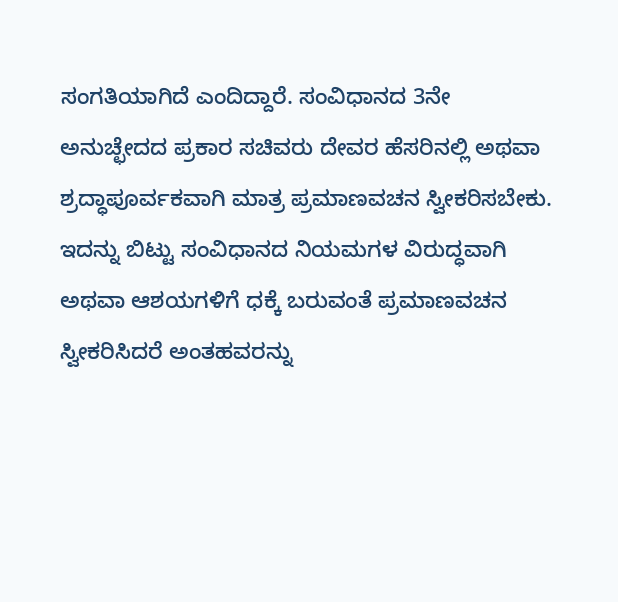ಸಂಗತಿಯಾಗಿದೆ ಎಂದಿದ್ದಾರೆ. ಸಂವಿಧಾನದ 3ನೇ ಅನುಚ್ಛೇದದ ಪ್ರಕಾರ ಸಚಿವರು ದೇವರ ಹೆಸರಿನಲ್ಲಿ ಅಥವಾ ಶ್ರದ್ಧಾಪೂರ್ವಕವಾಗಿ ಮಾತ್ರ ಪ್ರಮಾಣವಚನ ಸ್ವೀಕರಿಸಬೇಕು. ಇದನ್ನು ಬಿಟ್ಟು ಸಂವಿಧಾನದ ನಿಯಮಗಳ ವಿರುದ್ಧವಾಗಿ ಅಥವಾ ಆಶಯಗಳಿಗೆ ಧಕ್ಕೆ ಬರುವಂತೆ ಪ್ರಮಾಣವಚನ ಸ್ವೀಕರಿಸಿದರೆ ಅಂತಹವರನ್ನು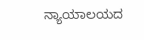ನ್ಯಾಯಾಲಯದ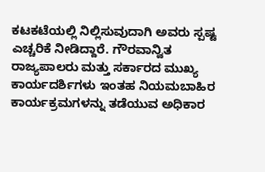ಕಟಕಟೆಯಲ್ಲಿ ನಿಲ್ಲಿಸುವುದಾಗಿ ಅವರು ಸ್ಪಷ್ಟ ಎಚ್ಚರಿಕೆ ನೀಡಿದ್ದಾರೆ. ಗೌರವಾನ್ವಿತ ರಾಜ್ಯಪಾಲರು ಮತ್ತು ಸರ್ಕಾರದ ಮುಖ್ಯ ಕಾರ್ಯದರ್ಶಿಗಳು ಇಂತಹ ನಿಯಮಬಾಹಿರ ಕಾರ್ಯಕ್ರಮಗಳನ್ನು ತಡೆಯುವ ಅಧಿಕಾರ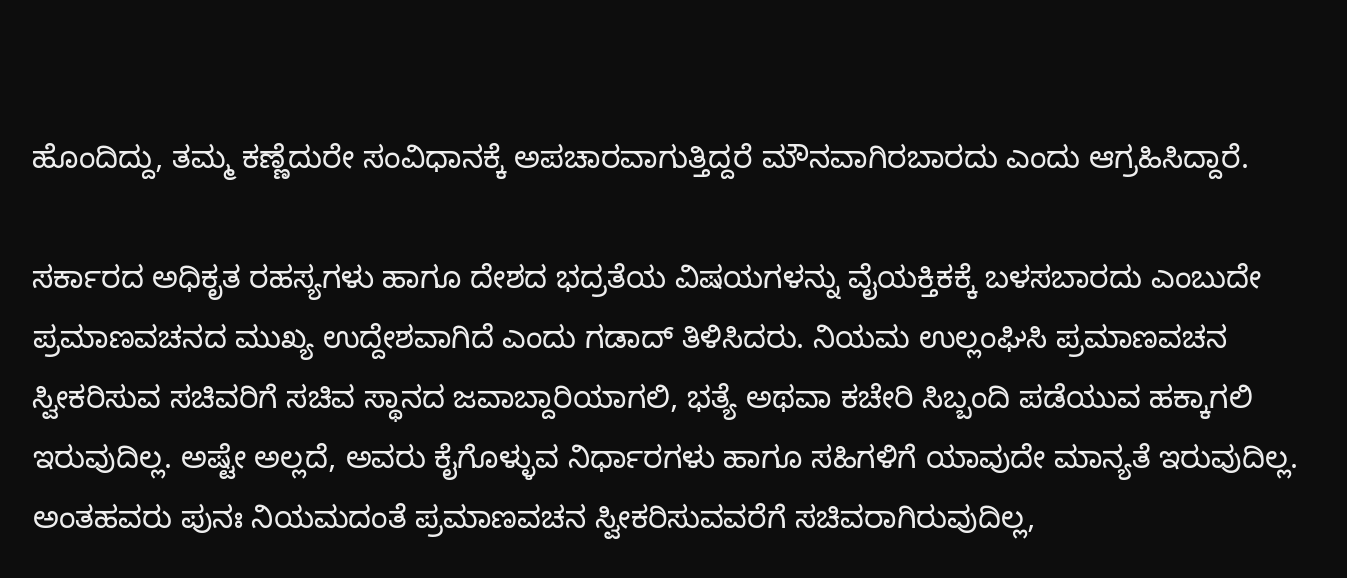ಹೊಂದಿದ್ದು, ತಮ್ಮ ಕಣ್ಣೆದುರೇ ಸಂವಿಧಾನಕ್ಕೆ ಅಪಚಾರವಾಗುತ್ತಿದ್ದರೆ ಮೌನವಾಗಿರಬಾರದು ಎಂದು ಆಗ್ರಹಿಸಿದ್ದಾರೆ.

ಸರ್ಕಾರದ ಅಧಿಕೃತ ರಹಸ್ಯಗಳು ಹಾಗೂ ದೇಶದ ಭದ್ರತೆಯ ವಿಷಯಗಳನ್ನು ವೈಯಕ್ತಿಕಕ್ಕೆ ಬಳಸಬಾರದು ಎಂಬುದೇ ಪ್ರಮಾಣವಚನದ ಮುಖ್ಯ ಉದ್ದೇಶವಾಗಿದೆ ಎಂದು ಗಡಾದ್ ತಿಳಿಸಿದರು. ನಿಯಮ ಉಲ್ಲಂಘಿಸಿ ಪ್ರಮಾಣವಚನ ಸ್ವೀಕರಿಸುವ ಸಚಿವರಿಗೆ ಸಚಿವ ಸ್ಥಾನದ ಜವಾಬ್ದಾರಿಯಾಗಲಿ, ಭತ್ಯೆ ಅಥವಾ ಕಚೇರಿ ಸಿಬ್ಬಂದಿ ಪಡೆಯುವ ಹಕ್ಕಾಗಲಿ ಇರುವುದಿಲ್ಲ. ಅಷ್ಟೇ ಅಲ್ಲದೆ, ಅವರು ಕೈಗೊಳ್ಳುವ ನಿರ್ಧಾರಗಳು ಹಾಗೂ ಸಹಿಗಳಿಗೆ ಯಾವುದೇ ಮಾನ್ಯತೆ ಇರುವುದಿಲ್ಲ. ಅಂತಹವರು ಪುನಃ ನಿಯಮದಂತೆ ಪ್ರಮಾಣವಚನ ಸ್ವೀಕರಿಸುವವರೆಗೆ ಸಚಿವರಾಗಿರುವುದಿಲ್ಲ,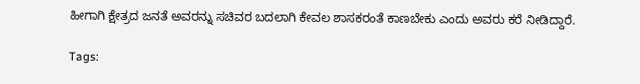ಹೀಗಾಗಿ ಕ್ಷೇತ್ರದ ಜನತೆ ಅವರನ್ನು ಸಚಿವರ ಬದಲಾಗಿ ಕೇವಲ ಶಾಸಕರಂತೆ ಕಾಣಬೇಕು ಎಂದು ಅವರು ಕರೆ ನೀಡಿದ್ದಾರೆ.

Tags: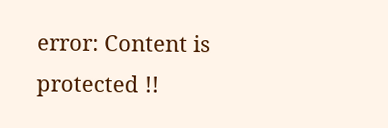error: Content is protected !!